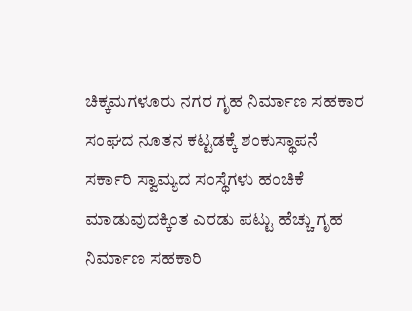ಚಿಕ್ಕಮಗಳೂರು ನಗರ ಗೃಹ ನಿರ್ಮಾಣ ಸಹಕಾರ ಸಂಘದ ನೂತನ ಕಟ್ಟಡಕ್ಕೆ ಶಂಕುಸ್ಥಾಪನೆ
ಸರ್ಕಾರಿ ಸ್ವಾಮ್ಯದ ಸಂಸ್ಥೆಗಳು ಹಂಚಿಕೆ ಮಾಡುವುದಕ್ಕಿಂತ ಎರಡು ಪಟ್ಟು ಹೆಚ್ಚು ಗೃಹ ನಿರ್ಮಾಣ ಸಹಕಾರಿ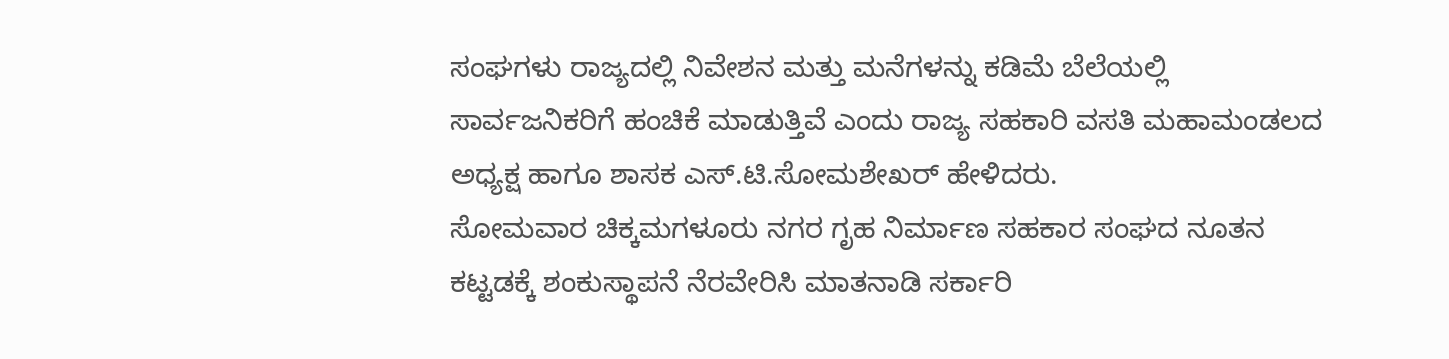ಸಂಘಗಳು ರಾಜ್ಯದಲ್ಲಿ ನಿವೇಶನ ಮತ್ತು ಮನೆಗಳನ್ನು ಕಡಿಮೆ ಬೆಲೆಯಲ್ಲಿ ಸಾರ್ವಜನಿಕರಿಗೆ ಹಂಚಿಕೆ ಮಾಡುತ್ತಿವೆ ಎಂದು ರಾಜ್ಯ ಸಹಕಾರಿ ವಸತಿ ಮಹಾಮಂಡಲದ ಅಧ್ಯಕ್ಷ ಹಾಗೂ ಶಾಸಕ ಎಸ್.ಟಿ.ಸೋಮಶೇಖರ್ ಹೇಳಿದರು.
ಸೋಮವಾರ ಚಿಕ್ಕಮಗಳೂರು ನಗರ ಗೃಹ ನಿರ್ಮಾಣ ಸಹಕಾರ ಸಂಘದ ನೂತನ ಕಟ್ಟಡಕ್ಕೆ ಶಂಕುಸ್ಥಾಪನೆ ನೆರವೇರಿಸಿ ಮಾತನಾಡಿ ಸರ್ಕಾರಿ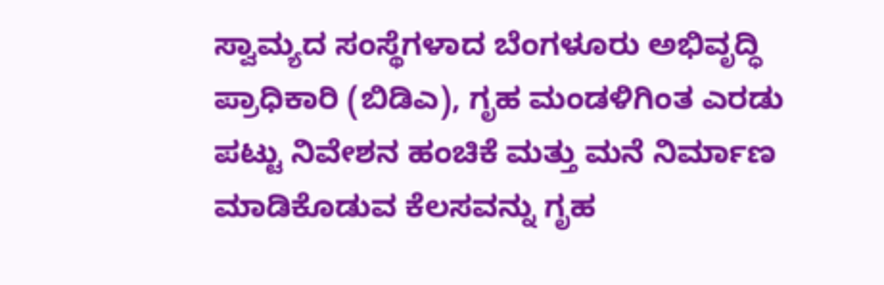ಸ್ವಾಮ್ಯದ ಸಂಸ್ಥೆಗಳಾದ ಬೆಂಗಳೂರು ಅಭಿವೃದ್ಧಿ ಪ್ರಾಧಿಕಾರಿ (ಬಿಡಿಎ), ಗೃಹ ಮಂಡಳಿಗಿಂತ ಎರಡು ಪಟ್ಟು ನಿವೇಶನ ಹಂಚಿಕೆ ಮತ್ತು ಮನೆ ನಿರ್ಮಾಣ ಮಾಡಿಕೊಡುವ ಕೆಲಸವನ್ನು ಗೃಹ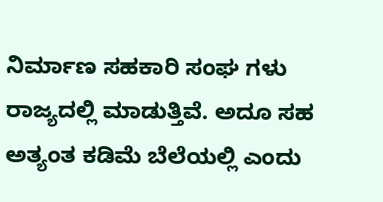ನಿರ್ಮಾಣ ಸಹಕಾರಿ ಸಂಘ ಗಳು ರಾಜ್ಯದಲ್ಲಿ ಮಾಡುತ್ತಿವೆ. ಅದೂ ಸಹ ಅತ್ಯಂತ ಕಡಿಮೆ ಬೆಲೆಯಲ್ಲಿ ಎಂದು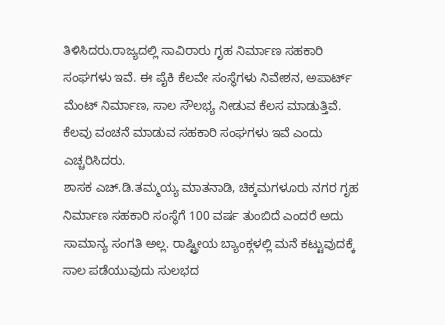ತಿಳಿಸಿದರು.ರಾಜ್ಯದಲ್ಲಿ ಸಾವಿರಾರು ಗೃಹ ನಿರ್ಮಾಣ ಸಹಕಾರಿ ಸಂಘಗಳು ಇವೆ. ಈ ಪೈಕಿ ಕೆಲವೇ ಸಂಸ್ಥೆಗಳು ನಿವೇಶನ, ಅಪಾರ್ಟ್ ಮೆಂಟ್ ನಿರ್ಮಾಣ, ಸಾಲ ಸೌಲಭ್ಯ ನೀಡುವ ಕೆಲಸ ಮಾಡುತ್ತಿವೆ. ಕೆಲವು ವಂಚನೆ ಮಾಡುವ ಸಹಕಾರಿ ಸಂಘಗಳು ಇವೆ ಎಂದು ಎಚ್ಚರಿಸಿದರು.
ಶಾಸಕ ಎಚ್.ಡಿ.ತಮ್ಮಯ್ಯ ಮಾತನಾಡಿ, ಚಿಕ್ಕಮಗಳೂರು ನಗರ ಗೃಹ ನಿರ್ಮಾಣ ಸಹಕಾರಿ ಸಂಸ್ಥೆಗೆ 100 ವರ್ಷ ತುಂಬಿದೆ ಎಂದರೆ ಅದು ಸಾಮಾನ್ಯ ಸಂಗತಿ ಅಲ್ಲ. ರಾಷ್ಟ್ರೀಯ ಬ್ಯಾಂಕ್ಗಳಲ್ಲಿ ಮನೆ ಕಟ್ಟುವುದಕ್ಕೆ ಸಾಲ ಪಡೆಯುವುದು ಸುಲಭದ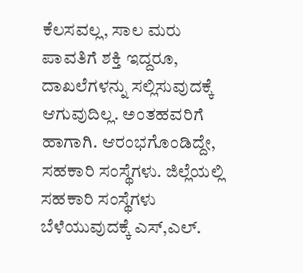ಕೆಲಸವಲ್ಲ, ಸಾಲ ಮರು ಪಾವತಿಗೆ ಶಕ್ತಿ ಇದ್ದರೂ, ದಾಖಲೆಗಳನ್ನು ಸಲ್ಲಿಸುವುದಕ್ಕೆ ಆಗುವುದಿಲ್ಲ. ಅಂತಹವರಿಗೆ ಹಾಗಾಗಿ. ಆರಂಭಗೊಂಡಿದ್ದೇ, ಸಹಕಾರಿ ಸಂಸ್ಥೆಗಳು. ಜಿಲ್ಲೆಯಲ್ಲಿ ಸಹಕಾರಿ ಸಂಸ್ಥೆಗಳು ಬೆಳೆಯುವುದಕ್ಕೆ ಎಸ್,ಎಲ್.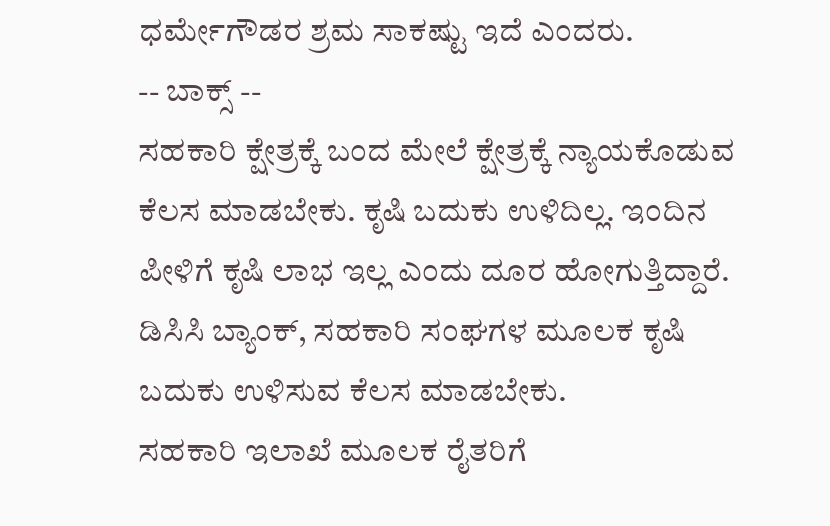ಧರ್ಮೇಗೌಡರ ಶ್ರಮ ಸಾಕಷ್ಟು ಇದೆ ಎಂದರು.
-- ಬಾಕ್ಸ್ --
ಸಹಕಾರಿ ಕ್ಷೇತ್ರಕ್ಕೆ ಬಂದ ಮೇಲೆ ಕ್ಷೇತ್ರಕ್ಕೆ ನ್ಯಾಯಕೊಡುವ ಕೆಲಸ ಮಾಡಬೇಕು. ಕೃಷಿ ಬದುಕು ಉಳಿದಿಲ್ಲ. ಇಂದಿನ ಪೀಳಿಗೆ ಕೃಷಿ ಲಾಭ ಇಲ್ಲ ಎಂದು ದೂರ ಹೋಗುತ್ತಿದ್ದಾರೆ. ಡಿಸಿಸಿ ಬ್ಯಾಂಕ್, ಸಹಕಾರಿ ಸಂಘಗಳ ಮೂಲಕ ಕೃಷಿ ಬದುಕು ಉಳಿಸುವ ಕೆಲಸ ಮಾಡಬೇಕು.
ಸಹಕಾರಿ ಇಲಾಖೆ ಮೂಲಕ ರೈತರಿಗೆ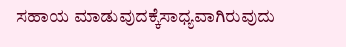ಸಹಾಯ ಮಾಡುವುದಕ್ಕೆಸಾಧ್ಯವಾಗಿರುವುದು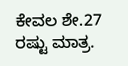ಕೇವಲ ಶೇ.27 ರಷ್ಟು ಮಾತ್ರ.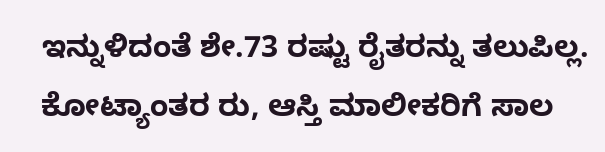ಇನ್ನುಳಿದಂತೆ ಶೇ.73 ರಷ್ಟು ರೈತರನ್ನು ತಲುಪಿಲ್ಲ. ಕೋಟ್ಯಾಂತರ ರು, ಆಸ್ತಿ ಮಾಲೀಕರಿಗೆ ಸಾಲ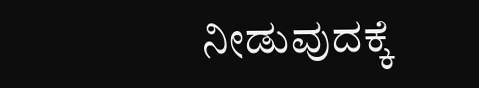ನೀಡುವುದಕ್ಕೆ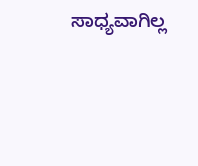ಸಾಧ್ಯವಾಗಿಲ್ಲ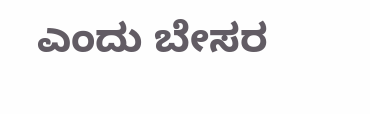ಎಂದು ಬೇಸರ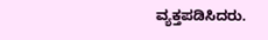ವ್ಯಕ್ತಪಡಿಸಿದರು.